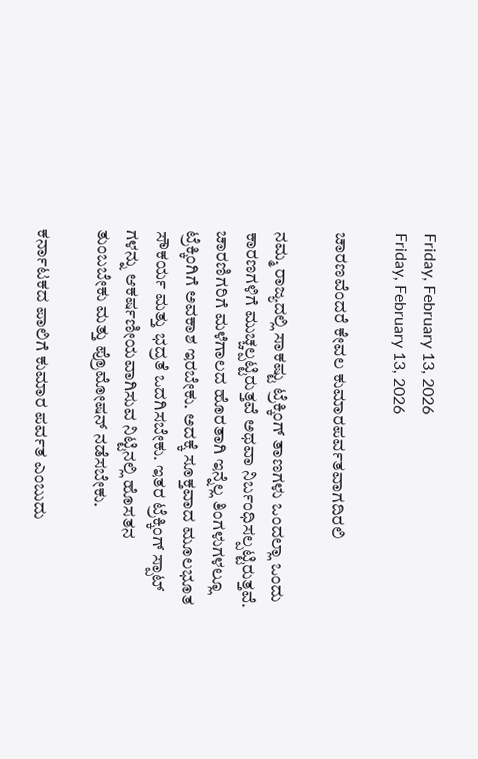Friday, February 13, 2026
Friday, February 13, 2026

ಚಾರಣವೆಂದರೆ ಕೇವಲ ಕುಮಾರಪರ್ವತವಾಗದಿರಲಿ

ನಮ್ಮ ರಾಜ್ಯದಲ್ಲಿ ಸಾಕಷ್ಟು ಟ್ರೆಕ್ಕಿಂಗ್ ತಾಣಗಳು ಒಂದಲ್ಲಾ ಒಂದು ಕಾರಣಗಳಿಗೆ ಮುಚ್ಚಲ್ಪಟ್ಟಿರುತ್ತವೆ ಅಥವಾ ನಿರ್ಬಂಧಿಸಲ್ಪಟ್ಟಿರುತ್ತವೆ. ಚಾರಣಿಗರಿಗೆ ಮಳೆಗಾಲದ ಹೊರತಾಗಿ ಇನ್ನೆಲ್ಲ ತಿಂಗಳುಗಳಲ್ಲೂ ಟ್ರೆಕ್ಕಿಂಗಿಗೆ ಅವಕಾಶ ಇರಬೇಕು. ಅದಕ್ಕೆ ಸೂಕ್ತವಾದ ಮೂಲಭೂತ ಸೌಕರ್ಯ ಮತ್ತು ಭದ್ರತೆ ಒದಗಿಸಬೇಕು. ಇತರ ಟ್ರೆಕ್ಕಿಂಗ್ ಸ್ಪಾಟ್ ಗಳನ್ನು ಆಕರ್ಷಣೀಯವಾಗಿಸುವ ನಿಟ್ಟಿನಲ್ಲಿ ಹೊಸತನ ತುಂಬಬೇಕು ಮತ್ತು ಪ್ರೊಮೋಷನ್ ನಡೆಸಬೇಕು.

ಕರ್ನಾಟಕದ ಪಾಲಿಗೆ ಕುಮಾರ ಪರ್ವತ ಎಂಬುದು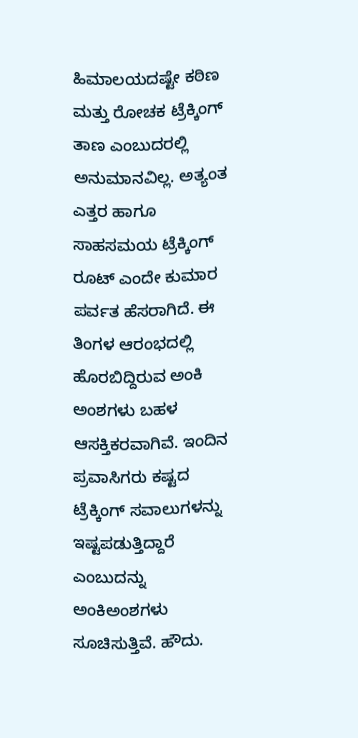ಹಿಮಾಲಯದಷ್ಟೇ ಕಠಿಣ ಮತ್ತು ರೋಚಕ ಟ್ರೆಕ್ಕಿಂಗ್ ತಾಣ ಎಂಬುದರಲ್ಲಿ ಅನುಮಾನವಿಲ್ಲ. ಅತ್ಯಂತ ಎತ್ತರ ಹಾಗೂ ಸಾಹಸಮಯ ಟ್ರೆಕ್ಕಿಂಗ್ ರೂಟ್ ಎಂದೇ ಕುಮಾರ ಪರ್ವತ ಹೆಸರಾಗಿದೆ. ಈ ತಿಂಗಳ ಆರಂಭದಲ್ಲಿ ಹೊರಬಿದ್ದಿರುವ ಅಂಕಿ ಅಂಶಗಳು ಬಹಳ ಆಸಕ್ತಿಕರವಾಗಿವೆ. ಇಂದಿನ ಪ್ರವಾಸಿಗರು ಕಷ್ಟದ ಟ್ರೆಕ್ಕಿಂಗ್ ಸವಾಲುಗಳನ್ನು ಇಷ್ಟಪಡುತ್ತಿದ್ದಾರೆ ಎಂಬುದನ್ನು ಅಂಕಿಅಂಶಗಳು ಸೂಚಿಸುತ್ತಿವೆ. ಹೌದು.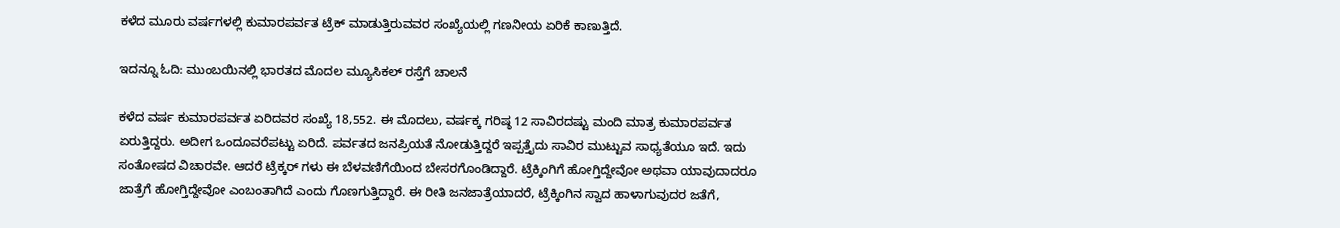ಕಳೆದ ಮೂರು ವರ್ಷಗಳಲ್ಲಿ ಕುಮಾರಪರ್ವತ ಟ್ರೆಕ್ ಮಾಡುತ್ತಿರುವವರ ಸಂಖ್ಯೆಯಲ್ಲಿ ಗಣನೀಯ ಏರಿಕೆ ಕಾಣುತ್ತಿದೆ.

ಇದನ್ನೂ ಓದಿ: ಮುಂಬಯಿನಲ್ಲಿ ಭಾರತದ ಮೊದಲ ಮ್ಯೂಸಿಕಲ್ ರಸ್ತೆಗೆ ಚಾಲನೆ

ಕಳೆದ ವರ್ಷ ಕುಮಾರಪರ್ವತ ಏರಿದವರ ಸಂಖ್ಯೆ 18,552. ಈ ಮೊದಲು, ವರ್ಷಕ್ಕ ಗರಿಷ್ಠ 12 ಸಾವಿರದಷ್ಟು ಮಂದಿ ಮಾತ್ರ ಕುಮಾರಪರ್ವತ ಏರುತ್ತಿದ್ದರು. ಅದೀಗ ಒಂದೂವರೆಪಟ್ಟು ಏರಿದೆ. ಪರ್ವತದ ಜನಪ್ರಿಯತೆ ನೋಡುತ್ತಿದ್ದರೆ ಇಪ್ಪತ್ತೈದು ಸಾವಿರ ಮುಟ್ಟುವ ಸಾಧ್ಯತೆಯೂ ಇದೆ. ಇದು ಸಂತೋಷದ ವಿಚಾರವೇ. ಆದರೆ ಟ್ರೆಕ್ಕರ್ ಗಳು ಈ ಬೆಳವಣಿಗೆಯಿಂದ ಬೇಸರಗೊಂಡಿದ್ದಾರೆ. ಟ್ರೆಕ್ಕಿಂಗಿಗೆ ಹೋಗ್ತಿದ್ದೇವೋ ಅಥವಾ ಯಾವುದಾದರೂ ಜಾತ್ರೆಗೆ ಹೋಗ್ತಿದ್ದೇವೋ ಎಂಬಂತಾಗಿದೆ ಎಂದು ಗೊಣಗುತ್ತಿದ್ದಾರೆ. ಈ ರೀತಿ ಜನಜಾತ್ರೆಯಾದರೆ, ಟ್ರೆಕ್ಕಿಂಗಿನ ಸ್ವಾದ ಹಾಳಾಗುವುದರ ಜತೆಗೆ,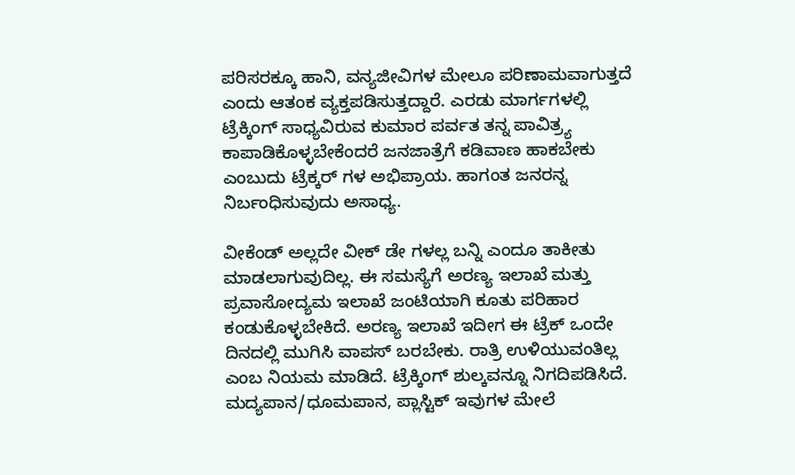ಪರಿಸರಕ್ಕೂ ಹಾನಿ, ವನ್ಯಜೀವಿಗಳ ಮೇಲೂ ಪರಿಣಾಮವಾಗುತ್ತದೆ ಎಂದು ಆತಂಕ ವ್ಯಕ್ತಪಡಿಸುತ್ತದ್ದಾರೆ. ಎರಡು ಮಾರ್ಗಗಳಲ್ಲಿ ಟ್ರೆಕ್ಕಿಂಗ್ ಸಾಧ್ಯವಿರುವ ಕುಮಾರ ಪರ್ವತ ತನ್ನ ಪಾವಿತ್ರ್ಯ ಕಾಪಾಡಿಕೊಳ್ಳಬೇಕೆಂದರೆ ಜನಜಾತ್ರೆಗೆ ಕಡಿವಾಣ ಹಾಕಬೇಕು ಎಂಬುದು ಟ್ರೆಕ್ಕರ್ ಗಳ ಅಭಿಪ್ರಾಯ. ಹಾಗಂತ ಜನರನ್ನ ನಿರ್ಬಂಧಿಸುವುದು ಅಸಾಧ್ಯ.

ವೀಕೆಂಡ್ ಅಲ್ಲದೇ ವೀಕ್ ಡೇ ಗಳಲ್ಲ ಬನ್ನಿ ಎಂದೂ ತಾಕೀತು ಮಾಡಲಾಗುವುದಿಲ್ಲ. ಈ ಸಮಸ್ಯೆಗೆ ಅರಣ್ಯ ಇಲಾಖೆ ಮತ್ತು ಪ್ರವಾಸೋದ್ಯಮ ಇಲಾಖೆ ಜಂಟಿಯಾಗಿ ಕೂತು ಪರಿಹಾರ ಕಂಡುಕೊಳ್ಳಬೇಕಿದೆ. ಅರಣ್ಯ ಇಲಾಖೆ ಇದೀಗ ಈ ಟ್ರೆಕ್ ಒಂದೇ ದಿನದಲ್ಲಿ ಮುಗಿಸಿ ವಾಪಸ್ ಬರಬೇಕು. ರಾತ್ರಿ ಉಳಿಯುವಂತಿಲ್ಲ ಎಂಬ ನಿಯಮ ಮಾಡಿದೆ. ಟ್ರೆಕ್ಕಿಂಗ್ ಶುಲ್ಕವನ್ನೂ ನಿಗದಿಪಡಿಸಿದೆ. ಮದ್ಯಪಾನ/ಧೂಮಪಾನ, ಪ್ಲಾಸ್ಟಿಕ್ ಇವುಗಳ ಮೇಲೆ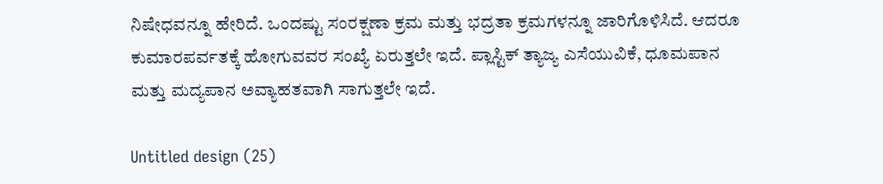ನಿಷೇಧವನ್ನೂ ಹೇರಿದೆ. ಒಂದಷ್ಟು ಸಂರಕ್ಷಣಾ ಕ್ರಮ ಮತ್ತು ಭದ್ರತಾ ಕ್ರಮಗಳನ್ನೂ ಜಾರಿಗೊಳಿಸಿದೆ. ಆದರೂ ಕುಮಾರಪರ್ವತಕ್ಕೆ ಹೋಗುವವರ ಸಂಖ್ಯೆ ಏರುತ್ತಲೇ ಇದೆ. ಪ್ಲಾಸ್ಟಿಕ್ ತ್ಯಾಜ್ಯ ಎಸೆಯುವಿಕೆ, ಧೂಮಪಾನ ಮತ್ತು ಮದ್ಯಪಾನ ಅವ್ಯಾಹತವಾಗಿ ಸಾಗುತ್ತಲೇ ಇದೆ.

Untitled design (25)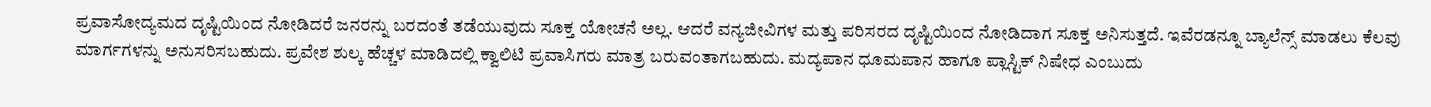ಪ್ರವಾಸೋದ್ಯಮದ ದೃಷ್ಟಿಯಿಂದ ನೋಡಿದರೆ ಜನರನ್ನು ಬರದಂತೆ ತಡೆಯುವುದು ಸೂಕ್ತ ಯೋಚನೆ ಅಲ್ಲ. ಆದರೆ ವನ್ಯಜೀವಿಗಳ ಮತ್ತು ಪರಿಸರದ ದೃಷ್ಟಿಯಿಂದ ನೋಡಿದಾಗ ಸೂಕ್ತ ಅನಿಸುತ್ತದೆ. ಇವೆರಡನ್ನೂ ಬ್ಯಾಲೆನ್ಸ್ ಮಾಡಲು ಕೆಲವು ಮಾರ್ಗಗಳನ್ನು ಅನುಸರಿಸಬಹುದು. ಪ್ರವೇಶ ಶುಲ್ಕ ಹೆಚ್ಚಳ ಮಾಡಿದಲ್ಲಿ ಕ್ವಾಲಿಟಿ ಪ್ರವಾಸಿಗರು ಮಾತ್ರ ಬರುವಂತಾಗಬಹುದು. ಮದ್ಯಪಾನ ಧೂಮಪಾನ ಹಾಗೂ ಪ್ಲಾಸ್ಟಿಕ್ ನಿಷೇಧ ಎಂಬುದು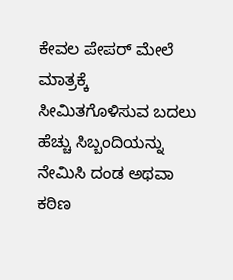ಕೇವಲ ಪೇಪರ್ ಮೇಲೆ ಮಾತ್ರಕ್ಕೆ ಸೀಮಿತಗೊಳಿಸುವ ಬದಲು ಹೆಚ್ಚು ಸಿಬ್ಬಂದಿಯನ್ನು ನೇಮಿಸಿ ದಂಡ ಅಥವಾ ಕಠಿಣ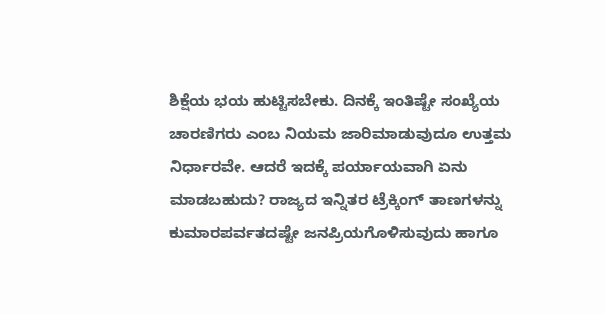ಶಿಕ್ಷೆಯ ಭಯ ಹುಟ್ಟಿಸಬೇಕು. ದಿನಕ್ಕೆ ಇಂತಿಷ್ಟೇ ಸಂಖ್ಯೆಯ ಚಾರಣಿಗರು ಎಂಬ ನಿಯಮ ಜಾರಿಮಾಡುವುದೂ ಉತ್ತಮ ನಿರ್ಧಾರವೇ. ಆದರೆ ಇದಕ್ಕೆ ಪರ್ಯಾಯವಾಗಿ ಏನು ಮಾಡಬಹುದು? ರಾಜ್ಯದ ಇನ್ನಿತರ ಟ್ರೆಕ್ಕಿಂಗ್ ತಾಣಗಳನ್ನು ಕುಮಾರಪರ್ವತದಷ್ಟೇ ಜನಪ್ರಿಯಗೊಳಿಸುವುದು ಹಾಗೂ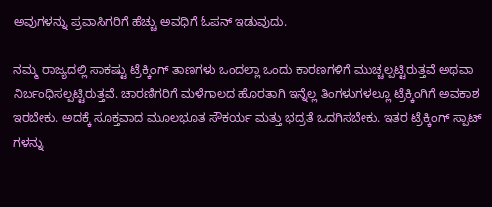ಅವುಗಳನ್ನು ಪ್ರವಾಸಿಗರಿಗೆ ಹೆಚ್ಚು ಅವಧಿಗೆ ಓಪನ್ ಇಡುವುದು.

ನಮ್ಮ ರಾಜ್ಯದಲ್ಲಿ ಸಾಕಷ್ಟು ಟ್ರೆಕ್ಕಿಂಗ್ ತಾಣಗಳು ಒಂದಲ್ಲಾ ಒಂದು ಕಾರಣಗಳಿಗೆ ಮುಚ್ಚಲ್ಪಟ್ಟಿರುತ್ತವೆ ಅಥವಾ ನಿರ್ಬಂಧಿಸಲ್ಪಟ್ಟಿರುತ್ತವೆ. ಚಾರಣಿಗರಿಗೆ ಮಳೆಗಾಲದ ಹೊರತಾಗಿ ಇನ್ನೆಲ್ಲ ತಿಂಗಳುಗಳಲ್ಲೂ ಟ್ರೆಕ್ಕಿಂಗಿಗೆ ಅವಕಾಶ ಇರಬೇಕು. ಅದಕ್ಕೆ ಸೂಕ್ತವಾದ ಮೂಲಭೂತ ಸೌಕರ್ಯ ಮತ್ತು ಭದ್ರತೆ ಒದಗಿಸಬೇಕು. ಇತರ ಟ್ರೆಕ್ಕಿಂಗ್ ಸ್ಪಾಟ್ ಗಳನ್ನು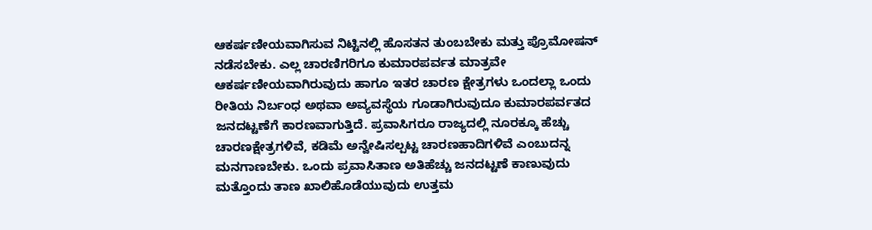ಆಕರ್ಷಣೀಯವಾಗಿಸುವ ನಿಟ್ಟಿನಲ್ಲಿ ಹೊಸತನ ತುಂಬಬೇಕು ಮತ್ತು ಪ್ರೊಮೋಷನ್ ನಡೆಸಬೇಕು. ಎಲ್ಲ ಚಾರಣಿಗರಿಗೂ ಕುಮಾರಪರ್ವತ ಮಾತ್ರವೇ ಆಕರ್ಷಣೀಯವಾಗಿರುವುದು ಹಾಗೂ ಇತರ ಚಾರಣ ಕ್ಷೇತ್ರಗಳು ಒಂದಲ್ಲಾ ಒಂದು ರೀತಿಯ ನಿರ್ಬಂಧ ಅಥವಾ ಅವ್ಯವಸ್ಥೆಯ ಗೂಡಾಗಿರುವುದೂ ಕುಮಾರಪರ್ವತದ ಜನದಟ್ಟಣೆಗೆ ಕಾರಣವಾಗುತ್ತಿದೆ. ಪ್ರವಾಸಿಗರೂ ರಾಜ್ಯದಲ್ಲಿ ನೂರಕ್ಕೂ ಹೆಚ್ಚು ಚಾರಣಕ್ಷೇತ್ರಗಳಿವೆ, ಕಡಿಮೆ ಅನ್ವೇಷಿಸಲ್ಪಟ್ಟ ಚಾರಣಹಾದಿಗಳಿವೆ ಎಂಬುದನ್ನ ಮನಗಾಣಬೇಕು. ಒಂದು ಪ್ರವಾಸಿತಾಣ ಅತಿಹೆಚ್ಚು ಜನದಟ್ಟಣೆ ಕಾಣುವುದು ಮತ್ತೊಂದು ತಾಣ ಖಾಲಿಹೊಡೆಯುವುದು ಉತ್ತಮ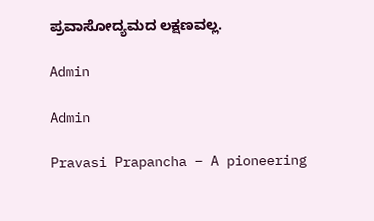ಪ್ರವಾಸೋದ್ಯಮದ ಲಕ್ಷಣವಲ್ಲ.

Admin

Admin

Pravasi Prapancha – A pioneering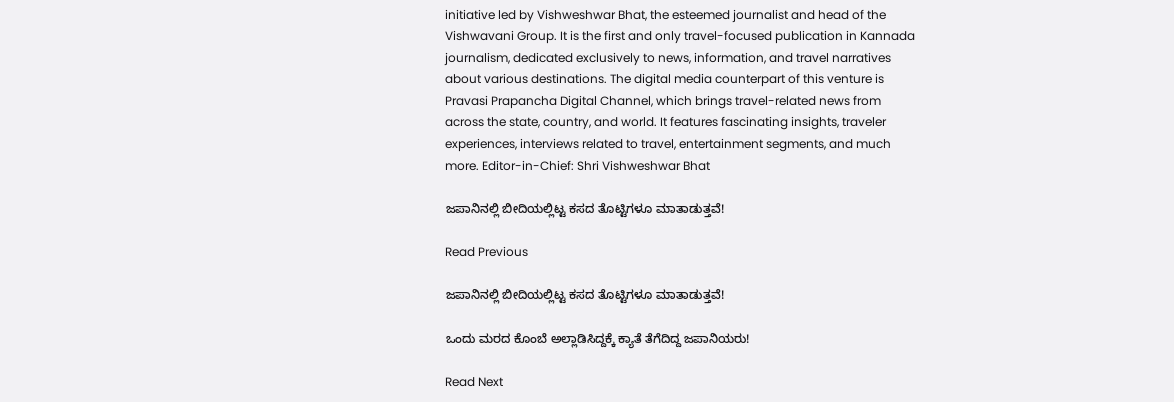initiative led by Vishweshwar Bhat, the esteemed journalist and head of the Vishwavani Group. It is the first and only travel-focused publication in Kannada journalism, dedicated exclusively to news, information, and travel narratives about various destinations. The digital media counterpart of this venture is Pravasi Prapancha Digital Channel, which brings travel-related news from across the state, country, and world. It features fascinating insights, traveler experiences, interviews related to travel, entertainment segments, and much more. Editor-in-Chief: Shri Vishweshwar Bhat

ಜಪಾನಿನಲ್ಲಿ ಬೀದಿಯಲ್ಲಿಟ್ಟ ಕಸದ ತೊಟ್ಟಿಗಳೂ ಮಾತಾಡುತ್ತವೆ!

Read Previous

ಜಪಾನಿನಲ್ಲಿ ಬೀದಿಯಲ್ಲಿಟ್ಟ ಕಸದ ತೊಟ್ಟಿಗಳೂ ಮಾತಾಡುತ್ತವೆ!

ಒಂದು ಮರದ ಕೊಂಬೆ ಅಲ್ಲಾಡಿಸಿದ್ದಕ್ಕೆ ಕ್ಯಾತೆ ತೆಗೆದಿದ್ದ ಜಪಾನಿಯರು!

Read Next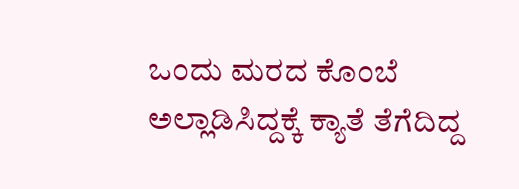ಒಂದು ಮರದ ಕೊಂಬೆ ಅಲ್ಲಾಡಿಸಿದ್ದಕ್ಕೆ ಕ್ಯಾತೆ ತೆಗೆದಿದ್ದ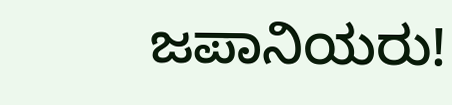ಜಪಾನಿಯರು!